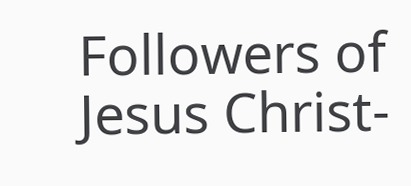Followers of Jesus Christ-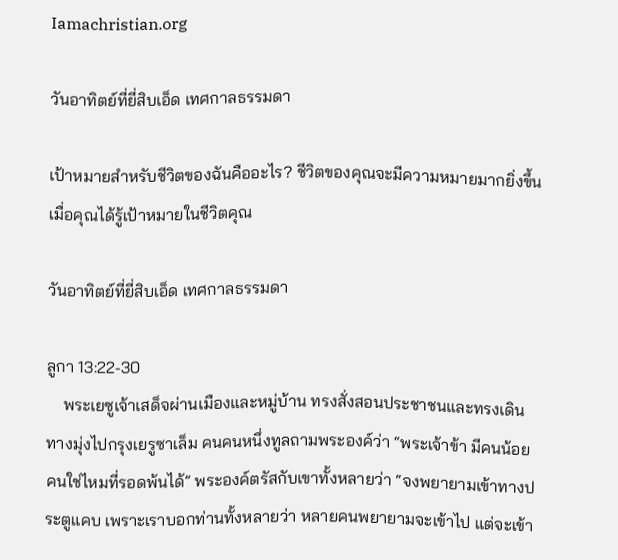Iamachristian.org

วันอาทิตย์ที่ยี่สิบเอ็ด เทศกาลธรรมดา

เป้าหมายสำหรับชีวิตของฉันคืออะไร? ชีวิตของคุณจะมีความหมายมากยิ่งขึ้น เมื่อคุณได้รู้เป้าหมายในชีวิตคุณ

วันอาทิตย์ที่ยี่สิบเอ็ด เทศกาลธรรมดา

ลูกา 13:22-30
    พระเยซูเจ้าเสด็จผ่านเมืองและหมู่บ้าน ทรงสั่งสอนประชาชนและทรงเดินทางมุ่งไปกรุงเยรูซาเล็ม คนคนหนึ่งทูลถามพระองค์ว่า “พระเจ้าข้า มีคนน้อยคนใช่ไหมที่รอดพ้นได้” พระองค์ตรัสกับเขาทั้งหลายว่า “จงพยายามเข้าทางประตูแคบ เพราะเราบอกท่านทั้งหลายว่า หลายคนพยายามจะเข้าไป แต่จะเข้า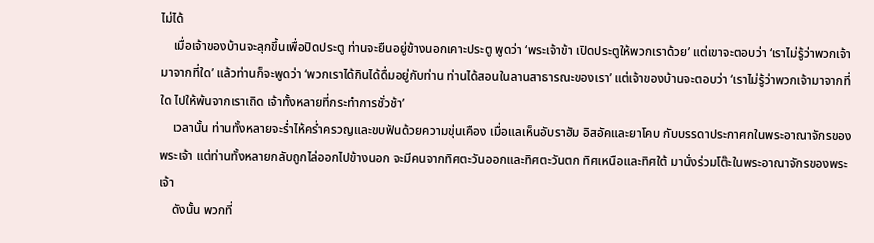ไม่ได้
    เมื่อเจ้าของบ้านจะลุกขึ้นเพื่อปิดประตู ท่านจะยืนอยู่ข้างนอกเคาะประตู พูดว่า ‘พระเจ้าข้า เปิดประตูให้พวกเราด้วย’ แต่เขาจะตอบว่า ‘เราไม่รู้ว่าพวกเจ้ามาจากที่ใด’ แล้วท่านก็จะพูดว่า ‘พวกเราได้กินได้ดื่มอยู่กับท่าน ท่านได้สอนในลานสาธารณะของเรา’ แต่เจ้าของบ้านจะตอบว่า ‘เราไม่รู้ว่าพวกเจ้ามาจากที่ใด ไปให้พ้นจากเราเถิด เจ้าทั้งหลายที่กระทำการชั่วช้า’
    เวลานั้น ท่านทั้งหลายจะร่ำไห้คร่ำครวญและขบฟันด้วยความขุ่นเคือง เมื่อแลเห็นอับราฮัม อิสอัคและยาโคบ กับบรรดาประกาศกในพระอาณาจักรของพระเจ้า แต่ท่านทั้งหลายกลับถูกไล่ออกไปข้างนอก จะมีคนจากทิศตะวันออกและทิศตะวันตก ทิศเหนือและทิศใต้ มานั่งร่วมโต๊ะในพระอาณาจักรของพระเจ้า
    ดังนั้น พวกที่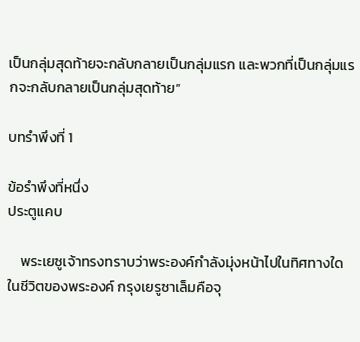เป็นกลุ่มสุดท้ายจะกลับกลายเป็นกลุ่มแรก และพวกที่เป็นกลุ่มแรกจะกลับกลายเป็นกลุ่มสุดท้าย”

บทรำพึงที่ 1

ข้อรำพึงที่หนึ่ง
ประตูแคบ

    พระเยซูเจ้าทรงทราบว่าพระองค์กำลังมุ่งหน้าไปในทิศทางใดในชีวิตของพระองค์ กรุงเยรูซาเล็มคือจุ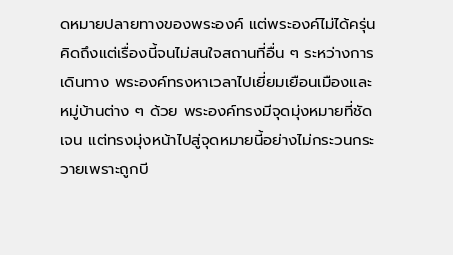ดหมายปลายทางของพระองค์ แต่พระองค์ไม่ได้ครุ่นคิดถึงแต่เรื่องนี้จนไม่สนใจสถานที่อื่น ๆ ระหว่างการเดินทาง พระองค์ทรงหาเวลาไปเยี่ยมเยือนเมืองและหมู่บ้านต่าง ๆ ด้วย พระองค์ทรงมีจุดมุ่งหมายที่ชัดเจน แต่ทรงมุ่งหน้าไปสู่จุดหมายนี้อย่างไม่กระวนกระวายเพราะถูกบี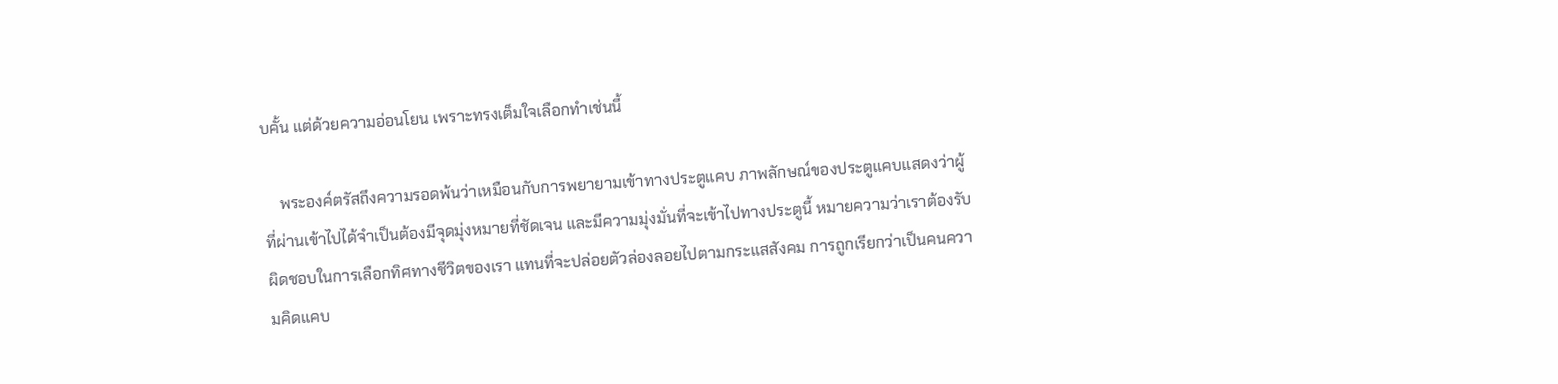บคั้น แต่ด้วยความอ่อนโยน เพราะทรงเต็มใจเลือกทำเช่นนี้

    พระองค์ตรัสถึงความรอดพ้นว่าเหมือนกับการพยายามเข้าทางประตูแคบ ภาพลักษณ์ของประตูแคบแสดงว่าผู้ที่ผ่านเข้าไปได้จำเป็นต้องมีจุดมุ่งหมายที่ชัดเจน และมีความมุ่งมั่นที่จะเข้าไปทางประตูนี้ หมายความว่าเราต้องรับผิดชอบในการเลือกทิศทางชีวิตของเรา แทนที่จะปล่อยตัวล่องลอยไปตามกระแสสังคม การถูกเรียกว่าเป็นคนความคิดแคบ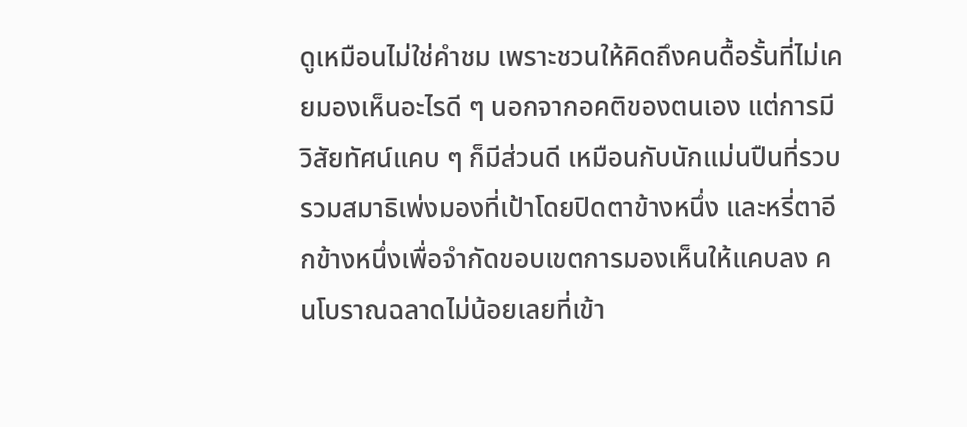ดูเหมือนไม่ใช่คำชม เพราะชวนให้คิดถึงคนดื้อรั้นที่ไม่เคยมองเห็นอะไรดี ๆ นอกจากอคติของตนเอง แต่การมีวิสัยทัศน์แคบ ๆ ก็มีส่วนดี เหมือนกับนักแม่นปืนที่รวบรวมสมาธิเพ่งมองที่เป้าโดยปิดตาข้างหนึ่ง และหรี่ตาอีกข้างหนึ่งเพื่อจำกัดขอบเขตการมองเห็นให้แคบลง คนโบราณฉลาดไม่น้อยเลยที่เข้า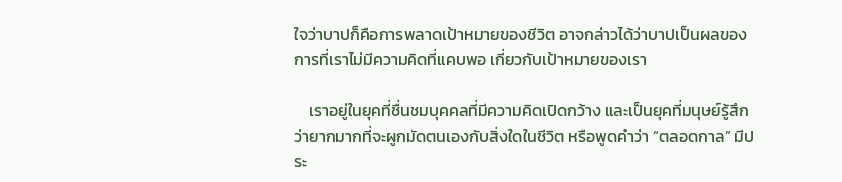ใจว่าบาปก็คือการพลาดเป้าหมายของชีวิต อาจกล่าวได้ว่าบาปเป็นผลของการที่เราไม่มีความคิดที่แคบพอ เกี่ยวกับเป้าหมายของเรา

    เราอยู่ในยุคที่ชื่นชมบุคคลที่มีความคิดเปิดกว้าง และเป็นยุคที่มนุษย์รู้สึกว่ายากมากที่จะผูกมัดตนเองกับสิ่งใดในชีวิต หรือพูดคำว่า “ตลอดกาล” มีประ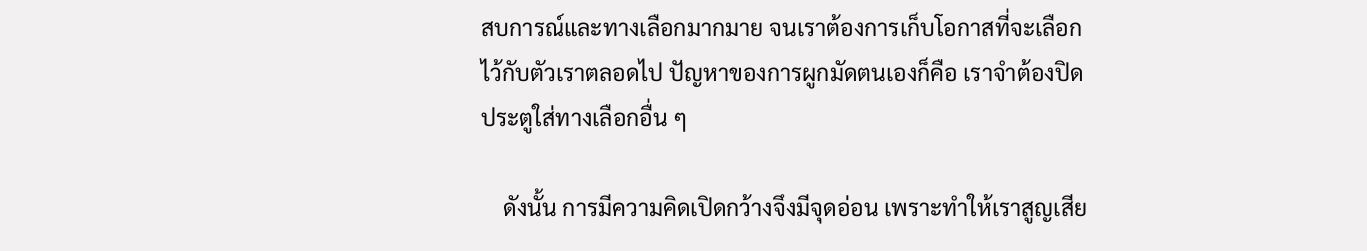สบการณ์และทางเลือกมากมาย จนเราต้องการเก็บโอกาสที่จะเลือกไว้กับตัวเราตลอดไป ปัญหาของการผูกมัดตนเองก็คือ เราจำต้องปิดประตูใส่ทางเลือกอื่น ๆ

    ดังนั้น การมีความคิดเปิดกว้างจึงมีจุดอ่อน เพราะทำให้เราสูญเสีย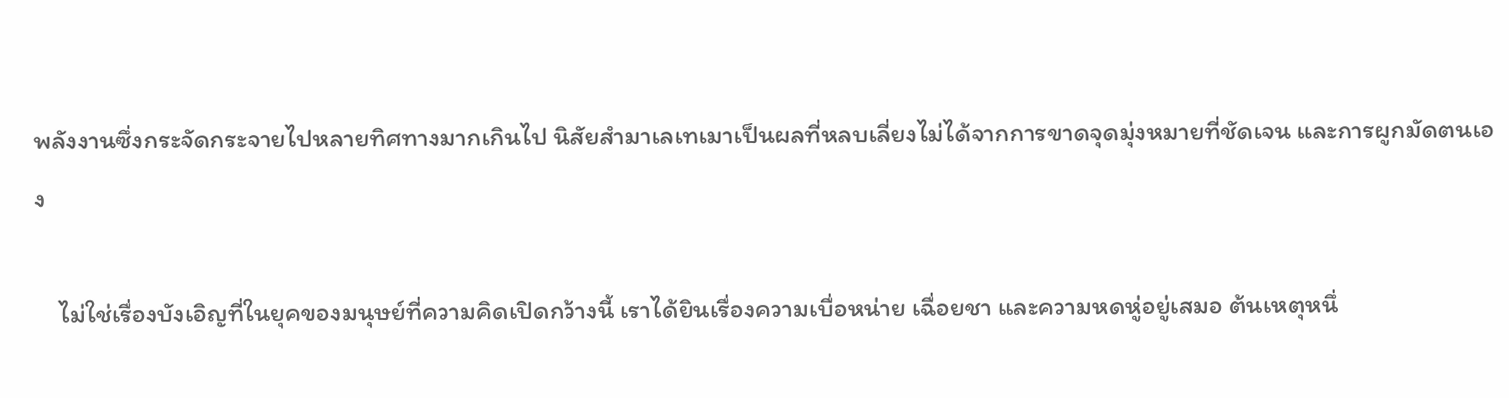พลังงานซึ่งกระจัดกระจายไปหลายทิศทางมากเกินไป นิสัยสำมาเลเทเมาเป็นผลที่หลบเลี่ยงไม่ได้จากการขาดจุดมุ่งหมายที่ชัดเจน และการผูกมัดตนเอง

    ไม่ใช่เรื่องบังเอิญที่ในยุคของมนุษย์ที่ความคิดเปิดกว้างนี้ เราได้ยินเรื่องความเบื่อหน่าย เฉื่อยชา และความหดหู่อยู่เสมอ ต้นเหตุหนึ่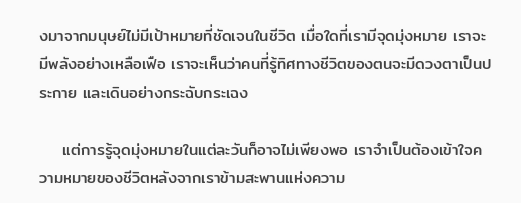งมาจากมนุษย์ไม่มีเป้าหมายที่ชัดเจนในชีวิต เมื่อใดที่เรามีจุดมุ่งหมาย เราจะมีพลังอย่างเหลือเฟือ เราจะเห็นว่าคนที่รู้ทิศทางชีวิตของตนจะมีดวงตาเป็นประกาย และเดินอย่างกระฉับกระเฉง

    แต่การรู้จุดมุ่งหมายในแต่ละวันก็อาจไม่เพียงพอ เราจำเป็นต้องเข้าใจความหมายของชีวิตหลังจากเราข้ามสะพานแห่งความ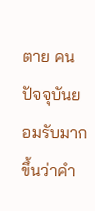ตาย คนปัจจุบันยอมรับมากขึ้นว่าคำ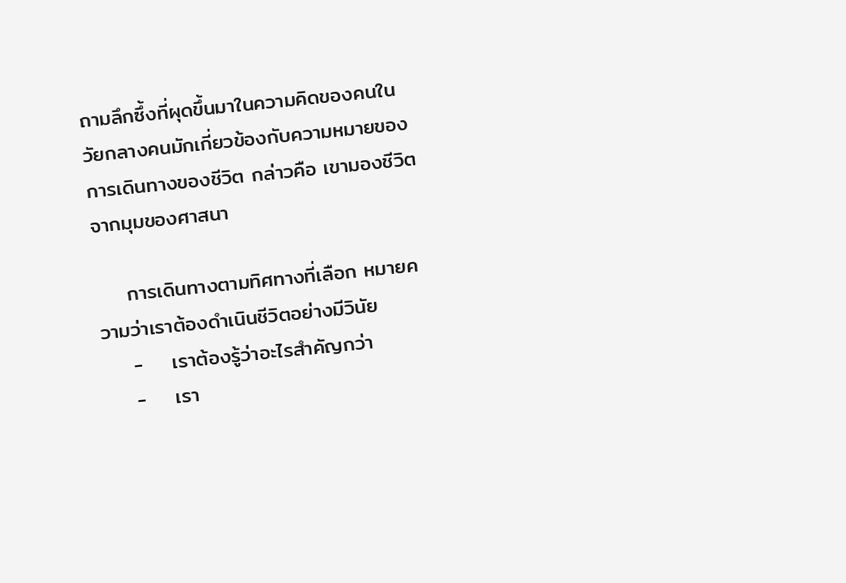ถามลึกซึ้งที่ผุดขึ้นมาในความคิดของคนในวัยกลางคนมักเกี่ยวข้องกับความหมายของการเดินทางของชีวิต กล่าวคือ เขามองชีวิตจากมุมของศาสนา

    การเดินทางตามทิศทางที่เลือก หมายความว่าเราต้องดำเนินชีวิตอย่างมีวินัย
    -    เราต้องรู้ว่าอะไรสำคัญกว่า
    -    เรา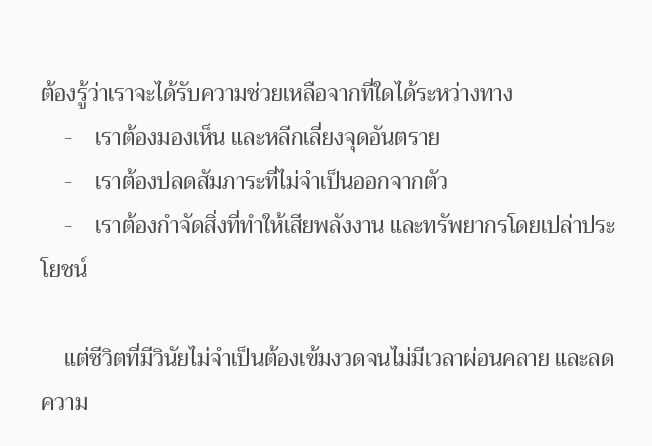ต้องรู้ว่าเราจะได้รับความช่วยเหลือจากที่ใดได้ระหว่างทาง
    -    เราต้องมองเห็น และหลีกเลี่ยงจุดอันตราย
    -    เราต้องปลดสัมภาระที่ไม่จำเป็นออกจากตัว
    -    เราต้องกำจัดสิ่งที่ทำให้เสียพลังงาน และทรัพยากรโดยเปล่าประโยชน์

    แต่ชีวิตที่มีวินัยไม่จำเป็นต้องเข้มงวดจนไม่มีเวลาผ่อนคลาย และลดความ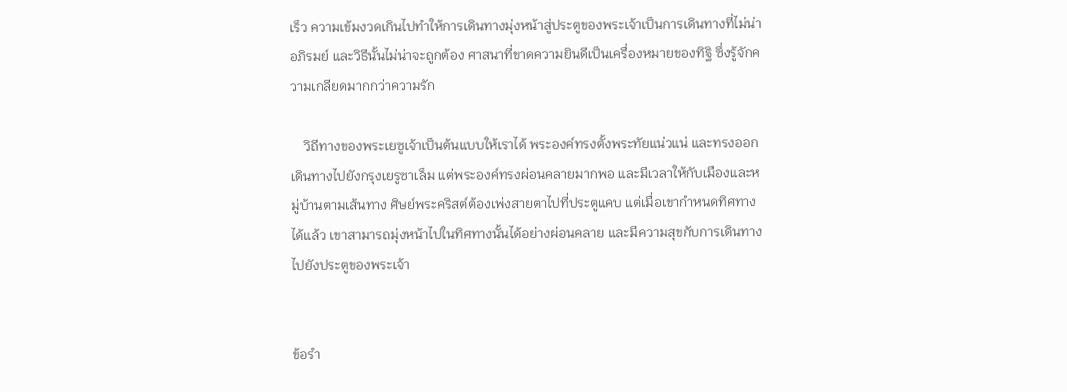เร็ว ความเข้มงวดเกินไปทำให้การเดินทางมุ่งหน้าสู่ประตูของพระเจ้าเป็นการเดินทางที่ไม่น่าอภิรมย์ และวิธีนั้นไม่น่าจะถูกต้อง ศาสนาที่ขาดความยินดีเป็นเครื่องหมายของทิฐิ ซึ่งรู้จักความเกลียดมากกว่าความรัก

    วิถีทางของพระเยซูเจ้าเป็นต้นแบบให้เราได้ พระองค์ทรงตั้งพระทัยแน่วแน่ และทรงออกเดินทางไปยังกรุงเยรูซาเล็ม แต่พระองค์ทรงผ่อนคลายมากพอ และมีเวลาให้กับเมืองและหมู่บ้านตามเส้นทาง ศิษย์พระคริสต์ต้องเพ่งสายตาไปที่ประตูแคบ แต่เมื่อเขากำหนดทิศทางได้แล้ว เขาสามารถมุ่งหน้าไปในทิศทางนั้นได้อย่างผ่อนคลาย และมีความสุขกับการเดินทางไปยังประตูของพระเจ้า


ข้อรำ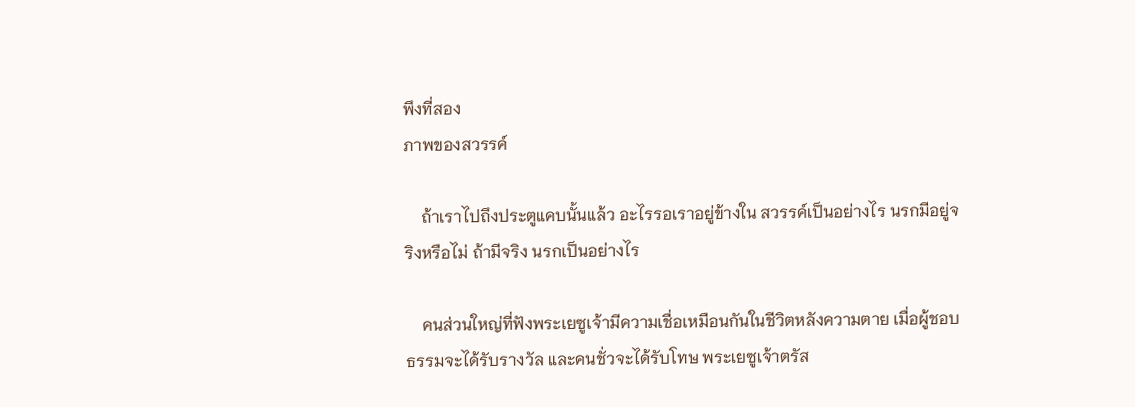พึงที่สอง
ภาพของสวรรค์

    ถ้าเราไปถึงประตูแคบนั้นแล้ว อะไรรอเราอยู่ข้างใน สวรรค์เป็นอย่างไร นรกมีอยู่จริงหรือไม่ ถ้ามีจริง นรกเป็นอย่างไร

    คนส่วนใหญ่ที่ฟังพระเยซูเจ้ามีความเชื่อเหมือนกันในชีวิตหลังความตาย เมื่อผู้ชอบธรรมจะได้รับรางวัล และคนชั่วจะได้รับโทษ พระเยซูเจ้าตรัส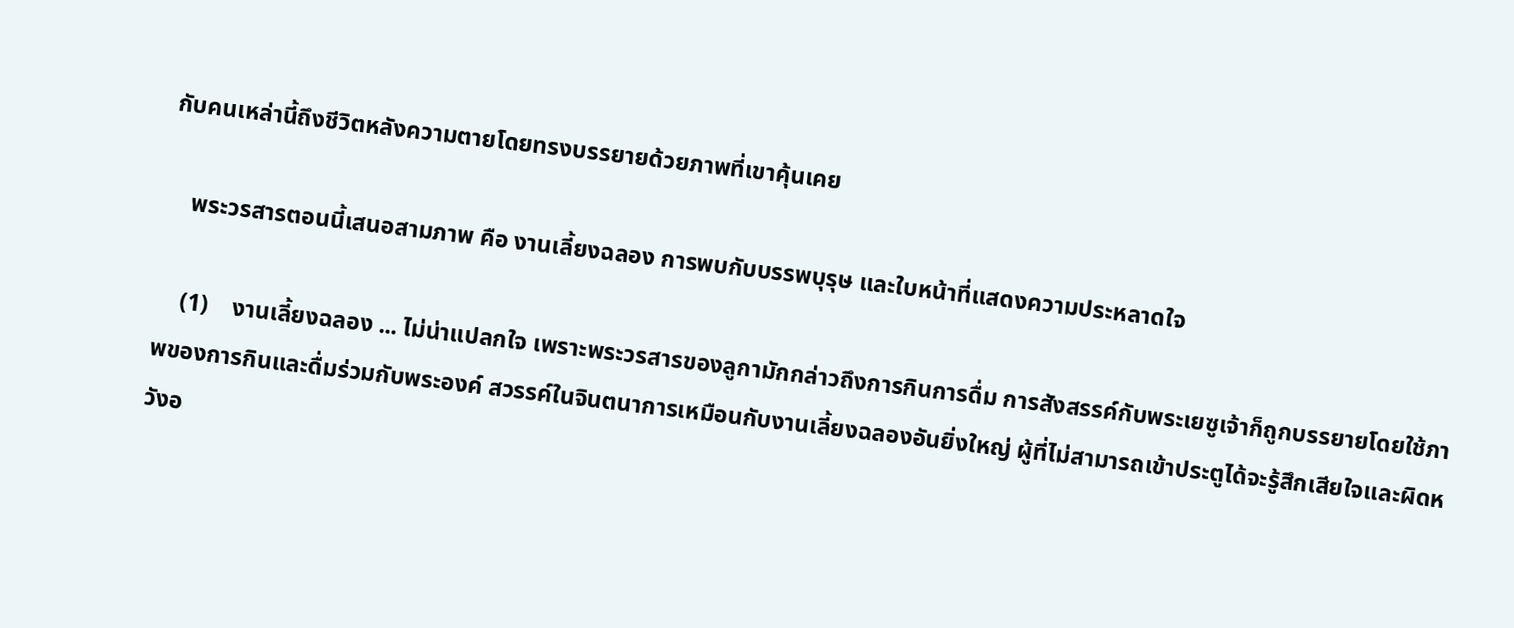กับคนเหล่านี้ถึงชีวิตหลังความตายโดยทรงบรรยายด้วยภาพที่เขาคุ้นเคย

    พระวรสารตอนนี้เสนอสามภาพ คือ งานเลี้ยงฉลอง การพบกับบรรพบุรุษ และใบหน้าที่แสดงความประหลาดใจ

    (1)    งานเลี้ยงฉลอง ... ไม่น่าแปลกใจ เพราะพระวรสารของลูกามักกล่าวถึงการกินการดื่ม การสังสรรค์กับพระเยซูเจ้าก็ถูกบรรยายโดยใช้ภาพของการกินและดื่มร่วมกับพระองค์ สวรรค์ในจินตนาการเหมือนกับงานเลี้ยงฉลองอันยิ่งใหญ่ ผู้ที่ไม่สามารถเข้าประตูได้จะรู้สึกเสียใจและผิดหวังอ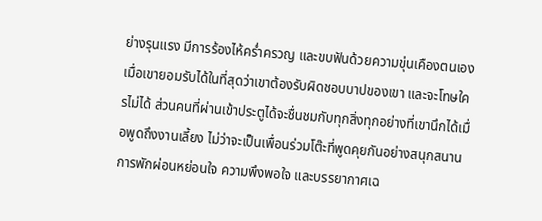ย่างรุนแรง มีการร้องไห้คร่ำครวญ และขบฟันด้วยความขุ่นเคืองตนเอง เมื่อเขายอมรับได้ในที่สุดว่าเขาต้องรับผิดชอบบาปของเขา และจะโทษใครไม่ได้ ส่วนคนที่ผ่านเข้าประตูได้จะชื่นชมกับทุกสิ่งทุกอย่างที่เขานึกได้เมื่อพูดถึงงานเลี้ยง ไม่ว่าจะเป็นเพื่อนร่วมโต๊ะที่พูดคุยกันอย่างสนุกสนาน การพักผ่อนหย่อนใจ ความพึงพอใจ และบรรยากาศเฉ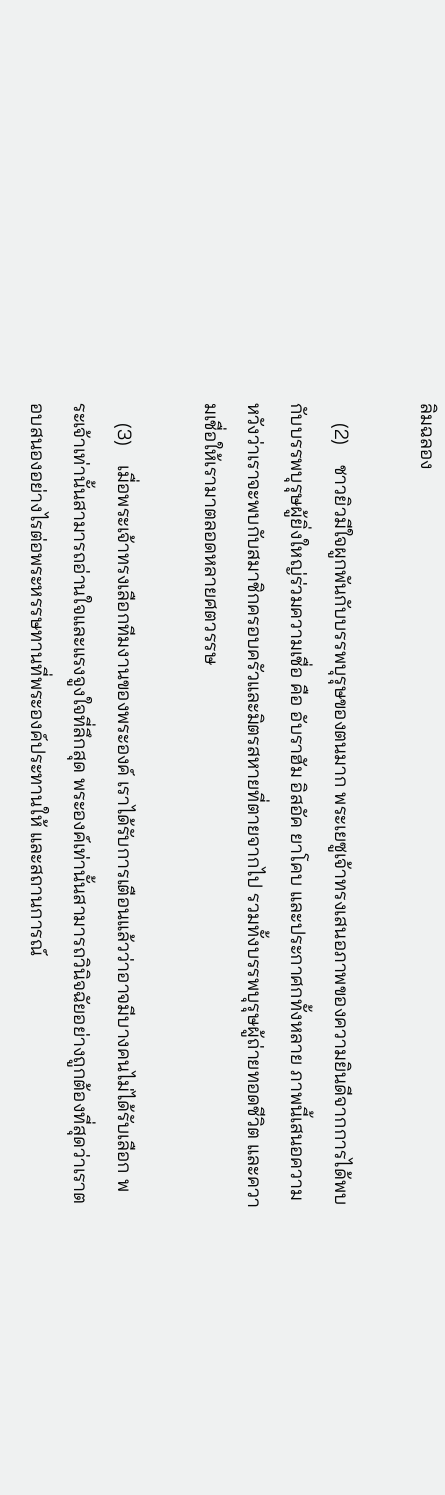ลิมฉลอง

    (2)    ชาวยิวมีใจผูกพันกับบรรพบุรุษของตนมาก พระเยซูเจ้าทรงเสนอภาพของความยินดีจากการได้พบกับบรรพบุรุษผู้ยิ่งใหญ่ร่วมความเชื่อ คือ อับราฮัม อิสอัค ยาโคบ และประกาศกทั้งหลาย ภาพนี้เสนอความหวังว่าเราจะพบกับสมาชิกครอบครัวและมิตรสหายที่ตายจากไป รวมทั้งบรรพบุรุษผู้ถ่ายทอดชีวิต และความเชื่อให้เรามาตลอดหลายศตวรรษ

    (3)    เมื่อพระเจ้าทรงเลือกทีมงานของพระองค์ เราได้รับการเตือนแล้วว่าอาจมีบางคนไม่ได้รับเลือก พระเจ้าเท่านั้นสามารถอ่านใจและแรงจูงใจที่ลึกสุด พระองค์เท่านั้นสามารถวินิจฉัยอย่างถูกต้องที่สุดว่าเราตอบสนองอย่างไรต่อพระหรรษทานที่พระองค์ประทานให้ และสถานการณ์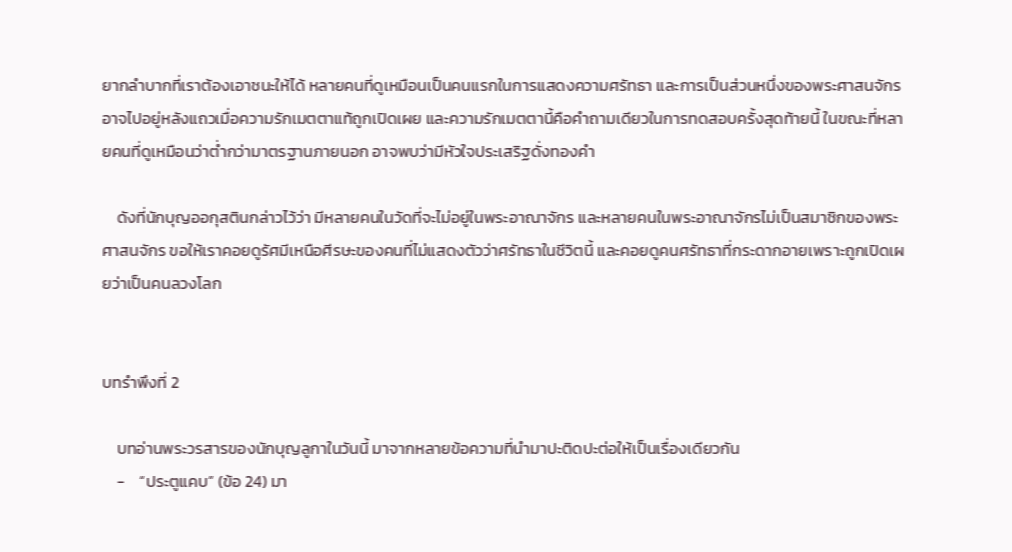ยากลำบากที่เราต้องเอาชนะให้ได้ หลายคนที่ดูเหมือนเป็นคนแรกในการแสดงความศรัทธา และการเป็นส่วนหนึ่งของพระศาสนจักร อาจไปอยู่หลังแถวเมื่อความรักเมตตาแท้ถูกเปิดเผย และความรักเมตตานี้คือคำถามเดียวในการทดสอบครั้งสุดท้ายนี้ ในขณะที่หลายคนที่ดูเหมือนว่าต่ำกว่ามาตรฐานภายนอก อาจพบว่ามีหัวใจประเสริฐดั่งทองคำ

    ดังที่นักบุญออกุสตินกล่าวไว้ว่า มีหลายคนในวัดที่จะไม่อยู่ในพระอาณาจักร และหลายคนในพระอาณาจักรไม่เป็นสมาชิกของพระศาสนจักร ขอให้เราคอยดูรัศมีเหนือศีรษะของคนที่ไม่แสดงตัวว่าศรัทธาในชีวิตนี้ และคอยดูคนศรัทธาที่กระดากอายเพราะถูกเปิดเผยว่าเป็นคนลวงโลก


บทรำพึงที่ 2

    บทอ่านพระวรสารของนักบุญลูกาในวันนี้ มาจากหลายข้อความที่นำมาปะติดปะต่อให้เป็นเรื่องเดียวกัน
    -    “ประตูแคบ” (ข้อ 24) มา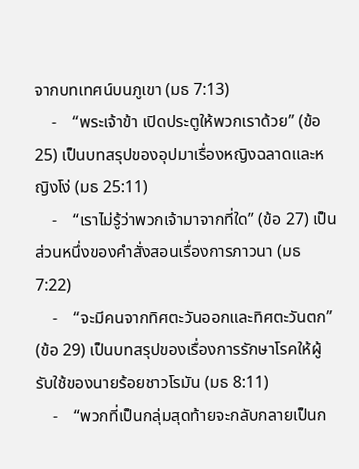จากบทเทศน์บนภูเขา (มธ 7:13)
    -    “พระเจ้าข้า เปิดประตูให้พวกเราด้วย” (ข้อ 25) เป็นบทสรุปของอุปมาเรื่องหญิงฉลาดและหญิงโง่ (มธ 25:11)
    -    “เราไม่รู้ว่าพวกเจ้ามาจากที่ใด” (ข้อ 27) เป็นส่วนหนึ่งของคำสั่งสอนเรื่องการภาวนา (มธ 7:22)
    -    “จะมีคนจากทิศตะวันออกและทิศตะวันตก” (ข้อ 29) เป็นบทสรุปของเรื่องการรักษาโรคให้ผู้รับใช้ของนายร้อยชาวโรมัน (มธ 8:11)
    -    “พวกที่เป็นกลุ่มสุดท้ายจะกลับกลายเป็นก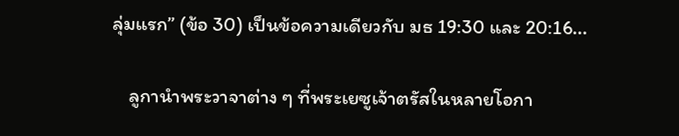ลุ่มแรก” (ข้อ 30) เป็นข้อความเดียวกับ มธ 19:30 และ 20:16...

    ลูกานำพระวาจาต่าง ๆ ที่พระเยซูเจ้าตรัสในหลายโอกา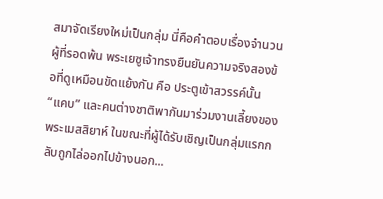สมาจัดเรียงใหม่เป็นกลุ่ม นี่คือคำตอบเรื่องจำนวนผู้ที่รอดพ้น พระเยซูเจ้าทรงยืนยันความจริงสองข้อที่ดูเหมือนขัดแย้งกัน คือ ประตูเข้าสวรรค์นั้น “แคบ” และคนต่างชาติพากันมาร่วมงานเลี้ยงของพระเมสสิยาห์ ในขณะที่ผู้ได้รับเชิญเป็นกลุ่มแรกกลับถูกไล่ออกไปข้างนอก...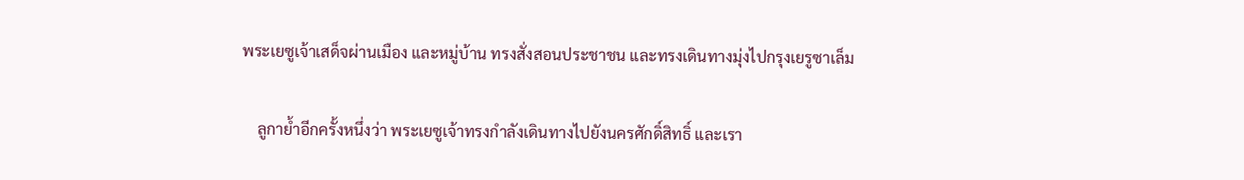พระเยซูเจ้าเสด็จผ่านเมือง และหมู่บ้าน ทรงสั่งสอนประชาชน และทรงเดินทางมุ่งไปกรุงเยรูซาเล็ม

    ลูกาย้ำอีกครั้งหนึ่งว่า พระเยซูเจ้าทรงกำลังเดินทางไปยังนครศักดิ์สิทธิ์ และเรา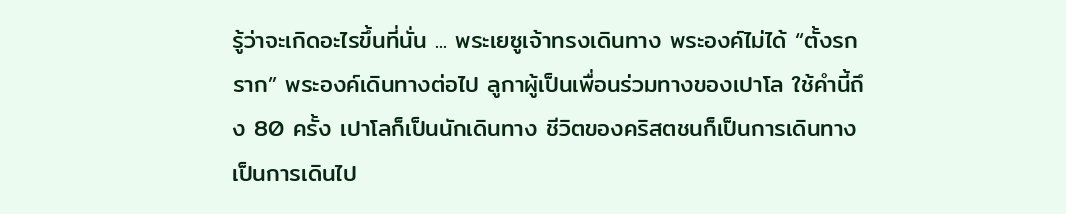รู้ว่าจะเกิดอะไรขึ้นที่นั่น ... พระเยซูเจ้าทรงเดินทาง พระองค์ไม่ได้ “ตั้งรกราก” พระองค์เดินทางต่อไป ลูกาผู้เป็นเพื่อนร่วมทางของเปาโล ใช้คำนี้ถึง 80 ครั้ง เปาโลก็เป็นนักเดินทาง ชีวิตของคริสตชนก็เป็นการเดินทาง เป็นการเดินไป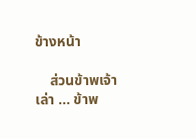ข้างหน้า

    ส่วนข้าพเจ้าเล่า ... ข้าพ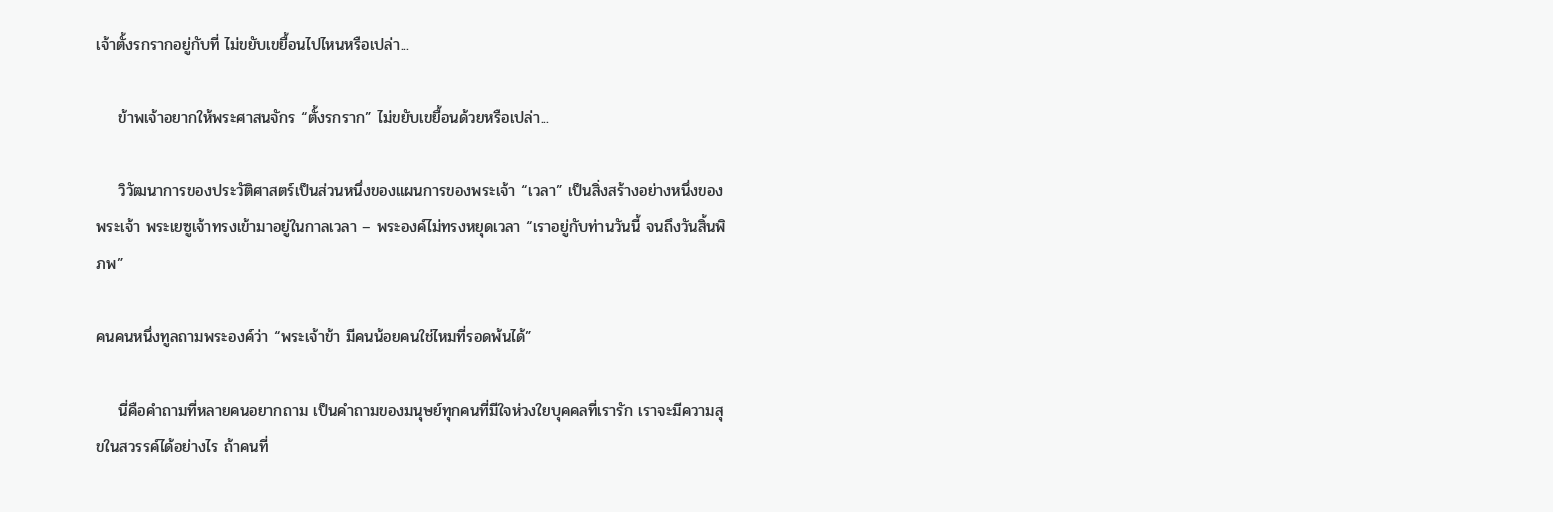เจ้าตั้งรกรากอยู่กับที่ ไม่ขยับเขยื้อนไปไหนหรือเปล่า...

    ข้าพเจ้าอยากให้พระศาสนจักร “ตั้งรกราก” ไม่ขยับเขยื้อนด้วยหรือเปล่า...

    วิวัฒนาการของประวัติศาสตร์เป็นส่วนหนึ่งของแผนการของพระเจ้า “เวลา” เป็นสิ่งสร้างอย่างหนึ่งของพระเจ้า พระเยซูเจ้าทรงเข้ามาอยู่ในกาลเวลา – พระองค์ไม่ทรงหยุดเวลา “เราอยู่กับท่านวันนี้ จนถึงวันสิ้นพิภพ”

คนคนหนึ่งทูลถามพระองค์ว่า “พระเจ้าข้า มีคนน้อยคนใช่ไหมที่รอดพ้นได้”

    นี่คือคำถามที่หลายคนอยากถาม เป็นคำถามของมนุษย์ทุกคนที่มีใจห่วงใยบุคคลที่เรารัก เราจะมีความสุขในสวรรค์ได้อย่างไร ถ้าคนที่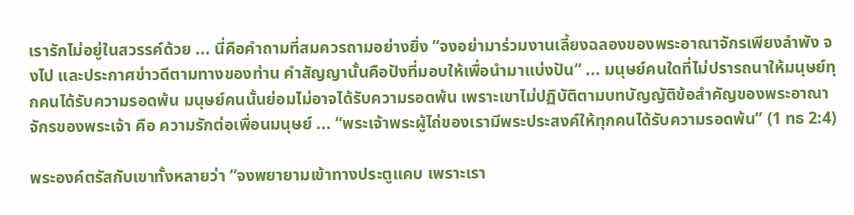เรารักไม่อยู่ในสวรรค์ด้วย ... นี่คือคำถามที่สมควรถามอย่างยิ่ง “จงอย่ามาร่วมงานเลี้ยงฉลองของพระอาณาจักรเพียงลำพัง จงไป และประกาศข่าวดีตามทางของท่าน คำสัญญานั้นคือปังที่มอบให้เพื่อนำมาแบ่งปัน” ... มนุษย์คนใดที่ไม่ปรารถนาให้มนุษย์ทุกคนได้รับความรอดพ้น มนุษย์คนนั้นย่อมไม่อาจได้รับความรอดพ้น เพราะเขาไม่ปฏิบัติตามบทบัญญัติข้อสำคัญของพระอาณาจักรของพระเจ้า คือ ความรักต่อเพื่อนมนุษย์ ... “พระเจ้าพระผู้ไถ่ของเรามีพระประสงค์ให้ทุกคนได้รับความรอดพ้น” (1 ทธ 2:4)

พระองค์ตรัสกับเขาทั้งหลายว่า “จงพยายามเข้าทางประตูแคบ เพราะเรา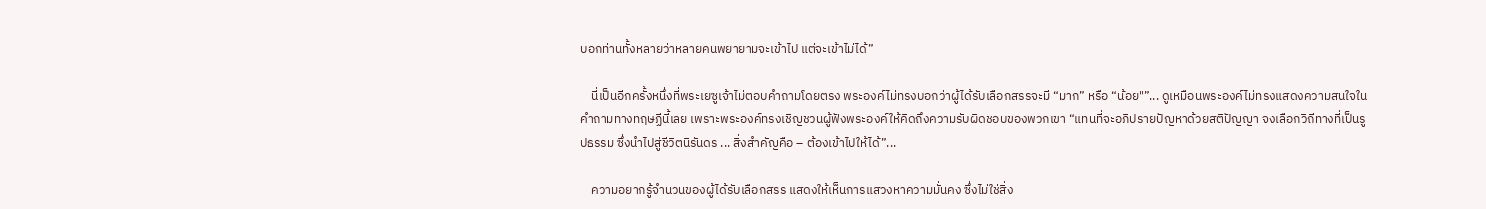บอกท่านทั้งหลายว่าหลายคนพยายามจะเข้าไป แต่จะเข้าไม่ได้”

    นี่เป็นอีกครั้งหนึ่งที่พระเยซูเจ้าไม่ตอบคำถามโดยตรง พระองค์ไม่ทรงบอกว่าผู้ได้รับเลือกสรรจะมี “มาก” หรือ “น้อย"”... ดูเหมือนพระองค์ไม่ทรงแสดงความสนใจในคำถามทางทฤษฏีนี้เลย เพราะพระองค์ทรงเชิญชวนผู้ฟังพระองค์ให้คิดถึงความรับผิดชอบของพวกเขา “แทนที่จะอภิปรายปัญหาด้วยสติปัญญา จงเลือกวิถีทางที่เป็นรูปธรรม ซึ่งนำไปสู่ชีวิตนิรันดร ... สิ่งสำคัญคือ – ต้องเข้าไปให้ได้”...

    ความอยากรู้จำนวนของผู้ได้รับเลือกสรร แสดงให้เห็นการแสวงหาความมั่นคง ซึ่งไม่ใช่สิ่ง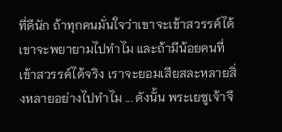ที่ดีนัก ถ้าทุกคนมั่นใจว่าเขาจะเข้าสวรรค์ได้ เขาจะพยายามไปทำไม และถ้ามีน้อยคนที่เข้าสวรรค์ได้จริง เราจะยอมเสียสละหลายสิ่งหลายอย่างไปทำไม ... ดังนั้น พระเยซูเจ้าจึ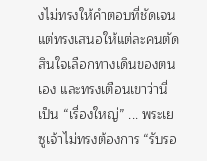งไม่ทรงให้คำตอบที่ชัดเจน แต่ทรงเสนอให้แต่ละคนตัดสินใจเลือกทางเดินของตนเอง และทรงเตือนเขาว่านี่เป็น “เรื่องใหญ่” ... พระเยซูเจ้าไม่ทรงต้องการ “รับรอ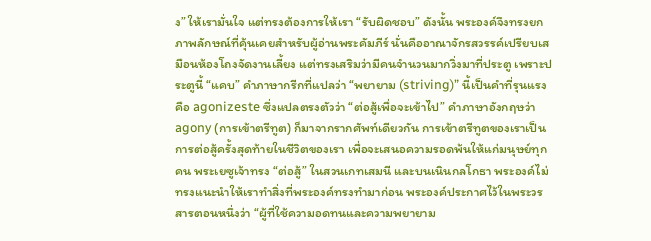ง” ให้เรามั่นใจ แต่ทรงต้องการให้เรา “รับผิดชอบ” ดังนั้น พระองค์จึงทรงยกภาพลักษณ์ที่คุ้นเคยสำหรับผู้อ่านพระคัมภีร์ นั่นคืออาณาจักรสวรรค์เปรียบเสมือนห้องโถงจัดงานเลี้ยง แต่ทรงเสริมว่ามีคนจำนวนมากวิ่งมาที่ประตู เพราะประตูนี้ “แคบ” คำภาษากรีกที่แปลว่า “พยายาม (striving)” นี้เป็นคำที่รุนแรง คือ agonizeste ซึ่งแปลตรงตัวว่า “ต่อสู้เพื่อจะเข้าไป” คำภาษาอังกฤษว่า agony (การเข้าตรีทูต) ก็มาจากรากศัพท์เดียวกัน การเข้าตรีทูตของเราเป็นการต่อสู้ครั้งสุดท้ายในชีวิตของเรา เพื่อจะเสนอความรอดพ้นให้แก่มนุษย์ทุกคน พระเยซูเจ้าทรง “ต่อสู้” ในสวนเกทเสมนี และบนเนินกลโกธา พระองค์ไม่ทรงแนะนำให้เราทำสิ่งที่พระองค์ทรงทำมาก่อน พระองค์ประกาศไว้ในพระวรสารตอนหนึ่งว่า “ผู้ที่ใช้ความอดทนและความพยายาม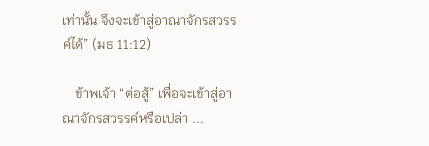เท่านั้น จึงจะเข้าสู่อาณาจักรสวรรค์ได้” (มธ 11:12)

    ข้าพเจ้า “ต่อสู้” เพื่อจะเข้าสู่อาณาจักรสวรรค์หรือเปล่า ...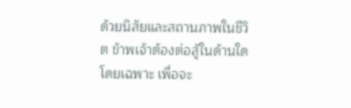ด้วยนิสัยและสถานภาพในชีวิต ข้าพเจ้าต้องต่อสู้ในด้านใดโดยเฉพาะ เพื่อจะ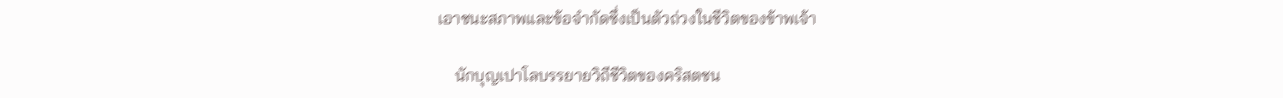เอาชนะสภาพและข้อจำกัดซึ่งเป็นตัวถ่วงในชีวิตของข้าพเจ้า

    นักบุญเปาโลบรรยายวิถีชีวิตของคริสตชน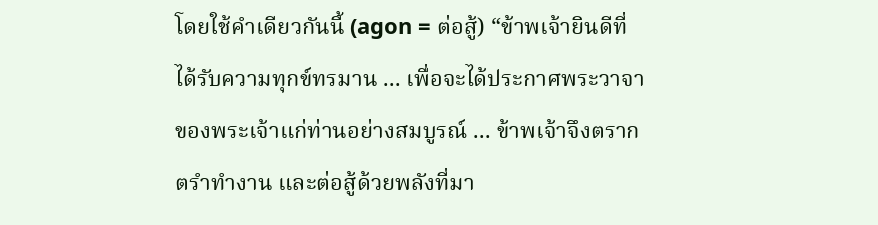โดยใช้คำเดียวกันนี้ (agon = ต่อสู้) “ข้าพเจ้ายินดีที่ได้รับความทุกข์ทรมาน ... เพื่อจะได้ประกาศพระวาจาของพระเจ้าแก่ท่านอย่างสมบูรณ์ ... ข้าพเจ้าจึงตรากตรำทำงาน และต่อสู้ด้วยพลังที่มา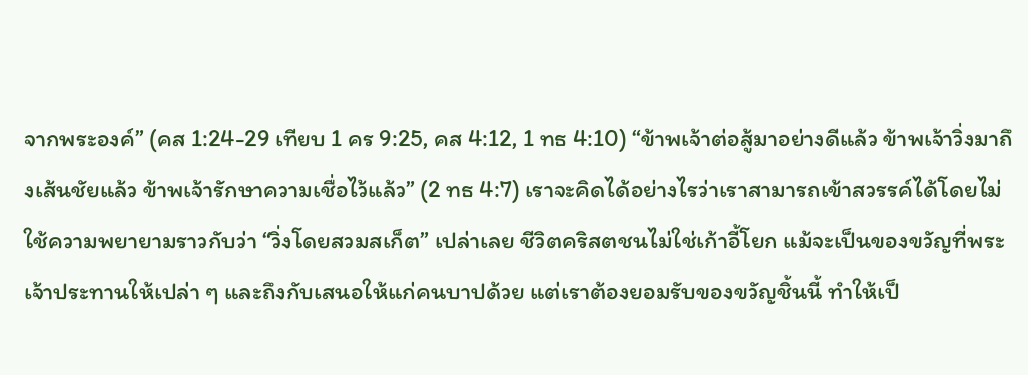จากพระองค์” (คส 1:24-29 เทียบ 1 คร 9:25, คส 4:12, 1 ทธ 4:10) “ข้าพเจ้าต่อสู้มาอย่างดีแล้ว ข้าพเจ้าวิ่งมาถึงเส้นชัยแล้ว ข้าพเจ้ารักษาความเชื่อไว้แล้ว” (2 ทธ 4:7) เราจะคิดได้อย่างไรว่าเราสามารถเข้าสวรรค์ได้โดยไม่ใช้ความพยายามราวกับว่า “วิ่งโดยสวมสเก็ต” เปล่าเลย ชีวิตคริสตชนไม่ใช่เก้าอี้โยก แม้จะเป็นของขวัญที่พระเจ้าประทานให้เปล่า ๆ และถึงกับเสนอให้แก่คนบาปด้วย แต่เราต้องยอมรับของขวัญชิ้นนี้ ทำให้เป็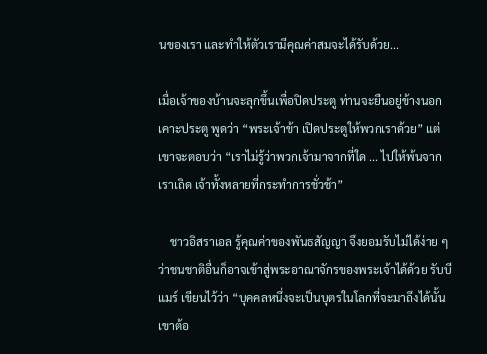นของเรา และทำให้ตัวเรามีคุณค่าสมจะได้รับด้วย...

เมื่อเจ้าของบ้านจะลุกขึ้นเพื่อปิดประตู ท่านจะยืนอยู่ข้างนอกเคาะประตู พูดว่า “พระเจ้าข้า เปิดประตูให้พวกเราด้วย” แต่เขาจะตอบว่า “เราไม่รู้ว่าพวกเจ้ามาจากที่ใด ... ไปให้พ้นจากเราเถิด เจ้าทั้งหลายที่กระทำการชั่วช้า”

    ชาวอิสราเอล รู้คุณค่าของพันธสัญญา จึงยอมรับไม่ได้ง่าย ๆ ว่าชนชาติอื่นก็อาจเข้าสู่พระอาณาจักรของพระเจ้าได้ด้วย รับบีแมร์ เขียนไว้ว่า “บุคคลหนึ่งจะเป็นบุตรในโลกที่จะมาถึงได้นั้น เขาต้อ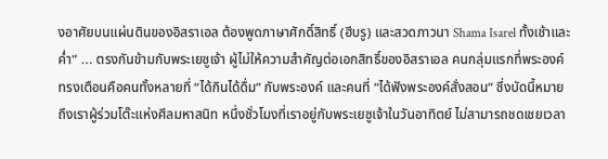งอาศัยบนแผ่นดินของอิสราเอล ต้องพูดภาษาศักดิ์สิทธิ์ (ฮีบรู) และสวดภาวนา Shama Isarel ทั้งเช้าและค่ำ” ... ตรงกันข้ามกับพระเยซูเจ้า ผู้ไม่ให้ความสำคัญต่อเอกสิทธิ์ของอิสราเอล คนกลุ่มแรกที่พระองค์ทรงเตือนคือคนทั้งหลายที่ “ได้กินได้ดื่ม” กับพระองค์ และคนที่ “ได้ฟังพระองค์สั่งสอน” ซึ่งบัดนี้หมายถึงเราผู้ร่วมโต๊ะแห่งศีลมหาสนิท หนึ่งชั่วโมงที่เราอยู่กับพระเยซูเจ้าในวันอาทิตย์ ไม่สามารถชดเชยเวลา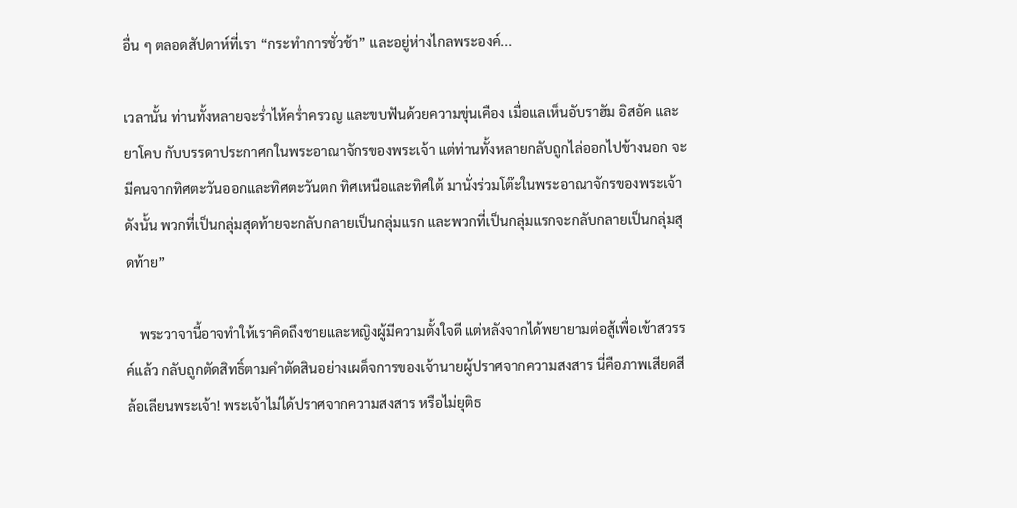อื่น ๆ ตลอดสัปดาห์ที่เรา “กระทำการชั่วช้า” และอยู่ห่างไกลพระองค์...

เวลานั้น ท่านทั้งหลายจะร่ำไห้คร่ำครวญ และขบฟันด้วยความขุ่นเคือง เมื่อแลเห็นอับราฮัม อิสอัค และยาโคบ กับบรรดาประกาศกในพระอาณาจักรของพระเจ้า แต่ท่านทั้งหลายกลับถูกไล่ออกไปข้างนอก จะมีคนจากทิศตะวันออกและทิศตะวันตก ทิศเหนือและทิศใต้ มานั่งร่วมโต๊ะในพระอาณาจักรของพระเจ้า ดังนั้น พวกที่เป็นกลุ่มสุดท้ายจะกลับกลายเป็นกลุ่มแรก และพวกที่เป็นกลุ่มแรกจะกลับกลายเป็นกลุ่มสุดท้าย”

    พระวาจานี้อาจทำให้เราคิดถึงชายและหญิงผู้มีความตั้งใจดี แต่หลังจากได้พยายามต่อสู้เพื่อเข้าสวรรค์แล้ว กลับถูกตัดสิทธิ์ตามคำตัดสินอย่างเผด็จการของเจ้านายผู้ปราศจากความสงสาร นี่คือภาพเสียดสีล้อเลียนพระเจ้า! พระเจ้าไม่ได้ปราศจากความสงสาร หรือไม่ยุติธ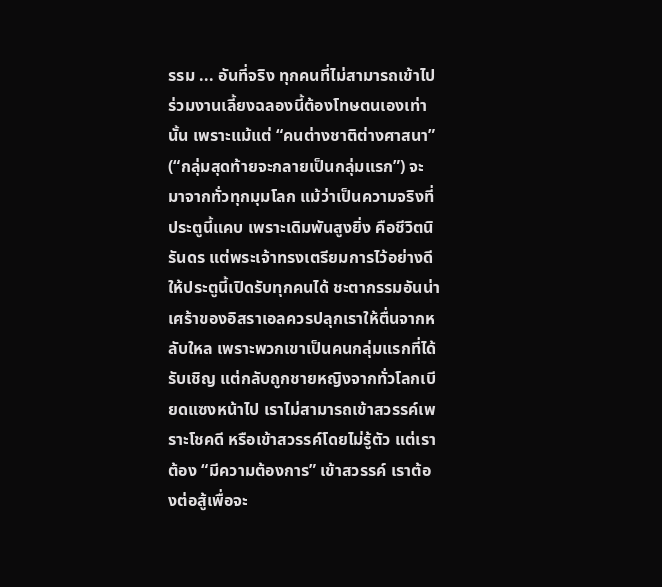รรม ... อันที่จริง ทุกคนที่ไม่สามารถเข้าไปร่วมงานเลี้ยงฉลองนี้ต้องโทษตนเองเท่านั้น เพราะแม้แต่ “คนต่างชาติต่างศาสนา” (“กลุ่มสุดท้ายจะกลายเป็นกลุ่มแรก”) จะมาจากทั่วทุกมุมโลก แม้ว่าเป็นความจริงที่ประตูนี้แคบ เพราะเดิมพันสูงยิ่ง คือชีวิตนิรันดร แต่พระเจ้าทรงเตรียมการไว้อย่างดี ให้ประตูนี้เปิดรับทุกคนได้ ชะตากรรมอันน่าเศร้าของอิสราเอลควรปลุกเราให้ตื่นจากหลับใหล เพราะพวกเขาเป็นคนกลุ่มแรกที่ได้รับเชิญ แต่กลับถูกชายหญิงจากทั่วโลกเบียดแซงหน้าไป เราไม่สามารถเข้าสวรรค์เพราะโชคดี หรือเข้าสวรรค์โดยไม่รู้ตัว แต่เราต้อง “มีความต้องการ” เข้าสวรรค์ เราต้องต่อสู้เพื่อจะ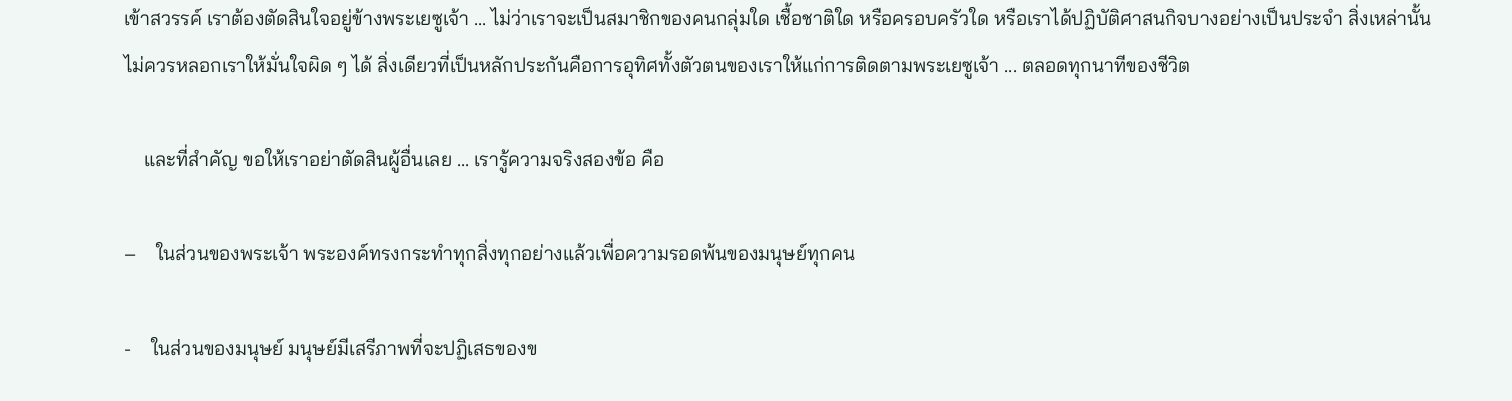เข้าสวรรค์ เราต้องตัดสินใจอยู่ข้างพระเยซูเจ้า ... ไม่ว่าเราจะเป็นสมาชิกของคนกลุ่มใด เชื้อชาติใด หรือครอบครัวใด หรือเราได้ปฏิบัติศาสนกิจบางอย่างเป็นประจำ สิ่งเหล่านั้นไม่ควรหลอกเราให้มั่นใจผิด ๆ ได้ สิ่งเดียวที่เป็นหลักประกันคือการอุทิศทั้งตัวตนของเราให้แก่การติดตามพระเยซูเจ้า ... ตลอดทุกนาทีของชีวิต

    และที่สำคัญ ขอให้เราอย่าตัดสินผู้อื่นเลย ... เรารู้ความจริงสองข้อ คือ

–    ในส่วนของพระเจ้า พระองค์ทรงกระทำทุกสิ่งทุกอย่างแล้วเพื่อความรอดพ้นของมนุษย์ทุกคน

-    ในส่วนของมนุษย์ มนุษย์มีเสรีภาพที่จะปฏิเสธของข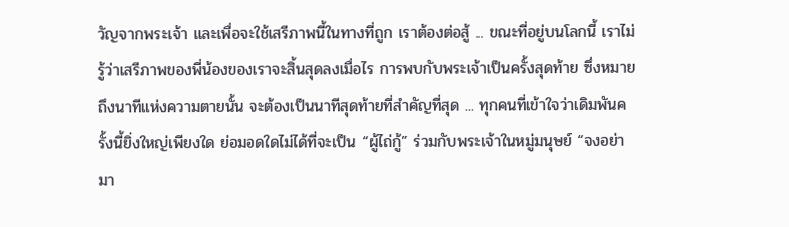วัญจากพระเจ้า และเพื่อจะใช้เสรีภาพนี้ในทางที่ถูก เราต้องต่อสู้ ... ขณะที่อยู่บนโลกนี้ เราไม่รู้ว่าเสรีภาพของพี่น้องของเราจะสิ้นสุดลงเมื่อไร การพบกับพระเจ้าเป็นครั้งสุดท้าย ซึ่งหมายถึงนาทีแห่งความตายนั้น จะต้องเป็นนาทีสุดท้ายที่สำคัญที่สุด ... ทุกคนที่เข้าใจว่าเดิมพันครั้งนี้ยิ่งใหญ่เพียงใด ย่อมอดใดไม่ได้ที่จะเป็น “ผู้ไถ่กู้” ร่วมกับพระเจ้าในหมู่มนุษย์ “จงอย่ามา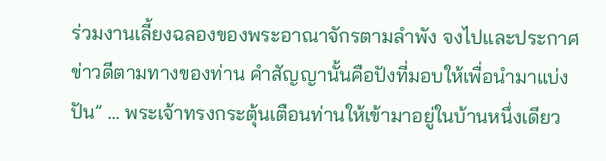ร่วมงานเลี้ยงฉลองของพระอาณาจักรตามลำพัง จงไปและประกาศข่าวดีตามทางของท่าน คำสัญญานั้นคือปังที่มอบให้เพื่อนำมาแบ่งปัน” ... พระเจ้าทรงกระตุ้นเตือนท่านให้เข้ามาอยู่ในบ้านหนึ่งเดียว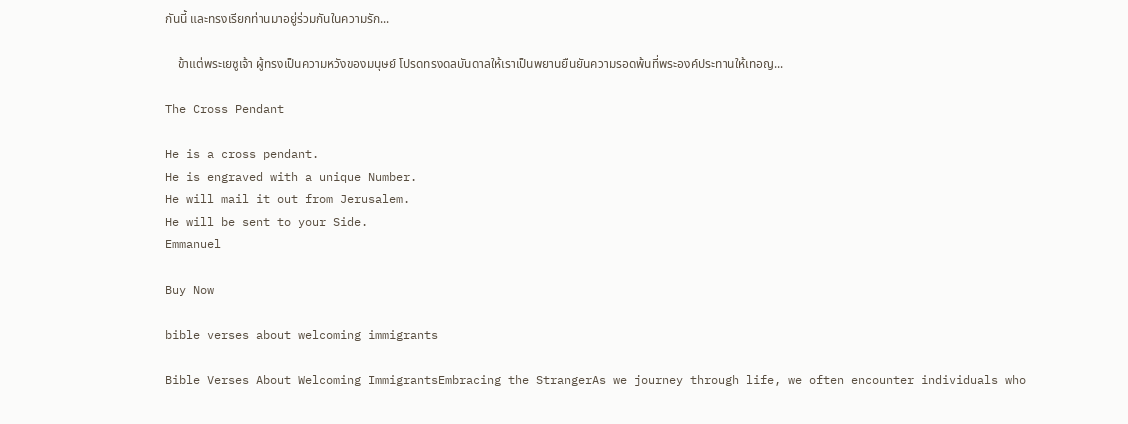กันนี้ และทรงเรียกท่านมาอยู่ร่วมกันในความรัก...

    ข้าแต่พระเยซูเจ้า ผู้ทรงเป็นความหวังของมนุษย์ โปรดทรงดลบันดาลให้เราเป็นพยานยืนยันความรอดพ้นที่พระองค์ประทานให้เทอญ...

The Cross Pendant

He is a cross pendant.
He is engraved with a unique Number.
He will mail it out from Jerusalem.
He will be sent to your Side.
Emmanuel

Buy Now

bible verses about welcoming immigrants

Bible Verses About Welcoming ImmigrantsEmbracing the StrangerAs we journey through life, we often encounter individuals who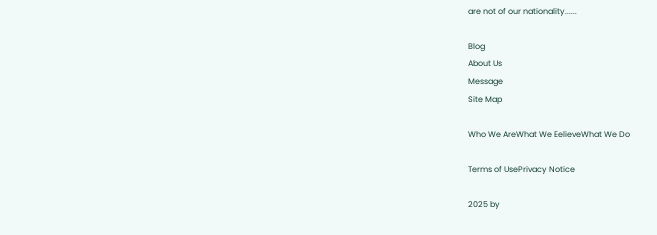are not of our nationality......

Blog
About Us
Message
Site Map

Who We AreWhat We EelieveWhat We Do

Terms of UsePrivacy Notice

2025 by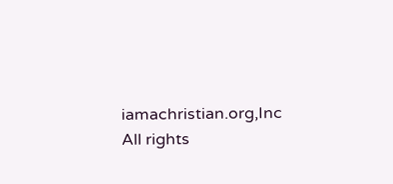iamachristian.org,Inc All rights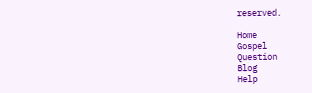reserved.

Home
Gospel
Question
Blog
Help